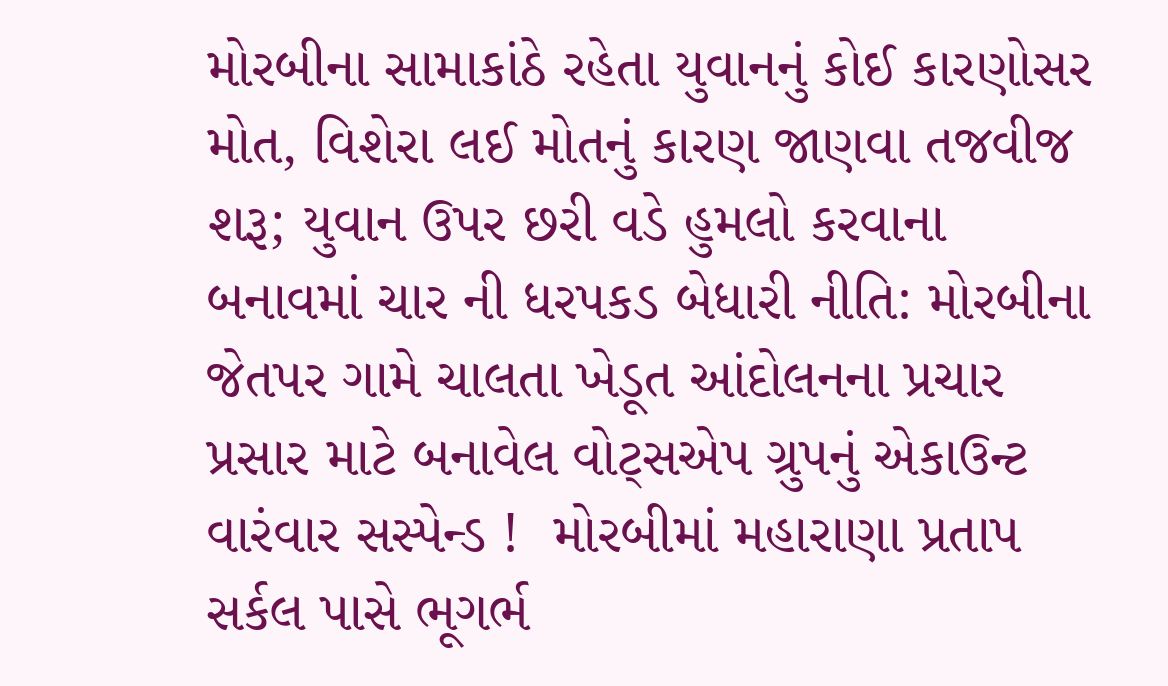મોરબીના સામાકાંઠે રહેતા યુવાનનું કોઈ કારણોસર મોત, વિશેરા લઈ મોતનું કારણ જાણવા તજવીજ શરૂ; યુવાન ઉપર છરી વડે હુમલો કરવાના બનાવમાં ચાર ની ધરપકડ બેધારી નીતિ: મોરબીના જેતપર ગામે ચાલતા ખેડૂત આંદોલનના પ્રચાર પ્રસાર માટે બનાવેલ વોટ્સએપ ગ્રુપનું એકાઉન્ટ વારંવાર સસ્પેન્ડ !  મોરબીમાં મહારાણા પ્રતાપ સર્કલ પાસે ભૂગર્ભ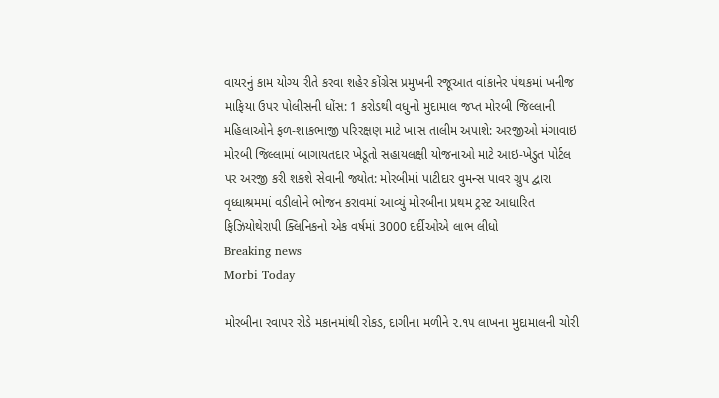વાયરનું કામ યોગ્ય રીતે કરવા શહેર કોંગ્રેસ પ્રમુખની રજૂઆત વાંકાનેર પંથકમાં ખનીજ માફિયા ઉપર પોલીસની ધોંસ: 1 કરોડથી વધુનો મુદામાલ જપ્ત મોરબી જિલ્લાની મહિલાઓને ફળ-શાકભાજી પરિરક્ષણ માટે ખાસ તાલીમ અપાશે: અરજીઓ મંગાવાઇ મોરબી જિલ્લામાં બાગાયતદાર ખેડૂતો સહાયલક્ષી યોજનાઓ માટે આઇ-ખેડુત પોર્ટલ પર અરજી કરી શકશે સેવાની જ્યોત: મોરબીમાં પાટીદાર વુમન્સ પાવર ગ્રુપ દ્વારા વૃધ્ધાશ્રમમાં વડીલોને ભોજન કરાવમાં આવ્યું મોરબીના પ્રથમ ટ્રસ્ટ આધારિત ફિઝિયોથેરાપી ક્લિનિકનો એક વર્ષમાં 3000 દર્દીઓએ લાભ લીધો
Breaking news
Morbi Today

મોરબીના રવાપર રોડે મકાનમાંથી રોકડ, દાગીના મળીને ૨.૧૫ લાખના મુદામાલની ચોરી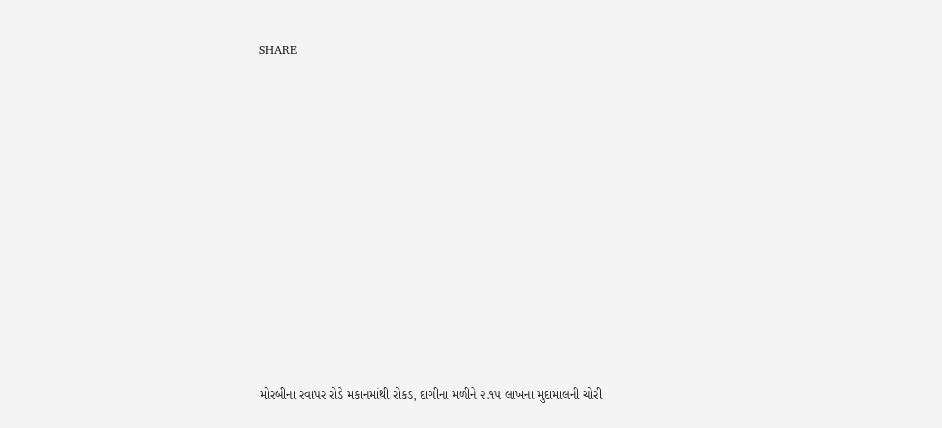SHARE











મોરબીના રવાપર રોડે મકાનમાંથી રોકડ, દાગીના મળીને ૨.૧૫ લાખના મુદામાલની ચોરી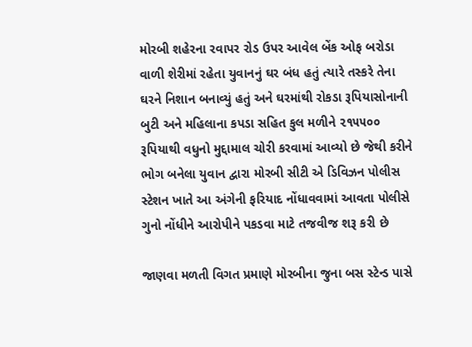મોરબી શહેરના રવાપર રોડ ઉપર આવેલ બેંક ઓફ બરોડા વાળી શેરીમાં રહેતા યુવાનનું ઘર બંધ હતું ત્યારે તસ્કરે તેના ઘરને નિશાન બનાવ્યું હતું અને ઘરમાંથી રોકડા રૂપિયાસોનાની બુટી અને મહિલાના કપડા સહિત કુલ મળીને ૨૧૫૫૦૦ રૂપિયાથી વધુનો મુદ્દામાલ ચોરી કરવામાં આવ્યો છે જેથી કરીને ભોગ બનેલા યુવાન દ્વારા મોરબી સીટી એ ડિવિઝન પોલીસ સ્ટેશન ખાતે આ અંગેની ફરિયાદ નોંધાવવામાં આવતા પોલીસે ગુનો નોંધીને આરોપીને પકડવા માટે તજવીજ શરૂ કરી છે

જાણવા મળતી વિગત પ્રમાણે મોરબીના જુના બસ સ્ટેન્ડ પાસે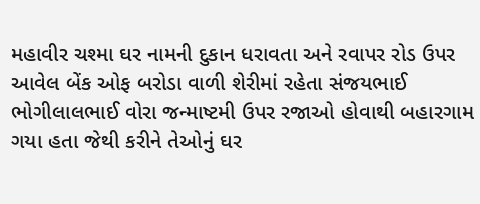મહાવીર ચશ્મા ઘર નામની દુકાન ધરાવતા અને રવાપર રોડ ઉપર આવેલ બેંક ઓફ બરોડા વાળી શેરીમાં રહેતા સંજયભાઈ ભોગીલાલભાઈ વોરા જન્માષ્ટમી ઉપર રજાઓ હોવાથી બહારગામ ગયા હતા જેથી કરીને તેઓનું ઘર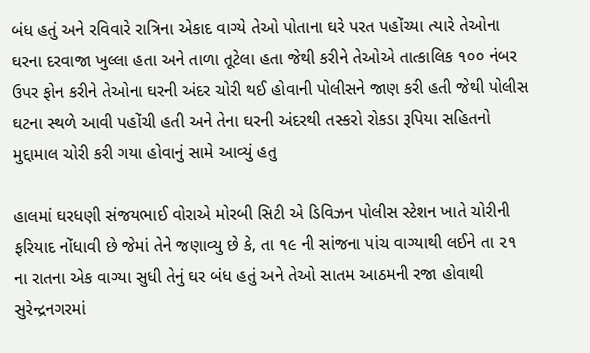બંધ હતું અને રવિવારે રાત્રિના એકાદ વાગ્યે તેઓ પોતાના ઘરે પરત પહોંચ્યા ત્યારે તેઓના ઘરના દરવાજા ખુલ્લા હતા અને તાળા તૂટેલા હતા જેથી કરીને તેઓએ તાત્કાલિક ૧૦૦ નંબર ઉપર ફોન કરીને તેઓના ઘરની અંદર ચોરી થઈ હોવાની પોલીસને જાણ કરી હતી જેથી પોલીસ ઘટના સ્થળે આવી પહોંચી હતી અને તેના ઘરની અંદરથી તસ્કરો રોકડા રૂપિયા સહિતનો મુદ્દામાલ ચોરી કરી ગયા હોવાનું સામે આવ્યું હતુ

હાલમાં ઘરધણી સંજયભાઈ વોરાએ મોરબી સિટી એ ડિવિઝન પોલીસ સ્ટેશન ખાતે ચોરીની ફરિયાદ નોંધાવી છે જેમાં તેને જણાવ્યુ છે કે, તા ૧૯ ની સાંજના પાંચ વાગ્યાથી લઈને તા ૨૧ ના રાતના એક વાગ્યા સુધી તેનું ઘર બંધ હતું અને તેઓ સાતમ આઠમની રજા હોવાથી સુરેન્દ્રનગરમાં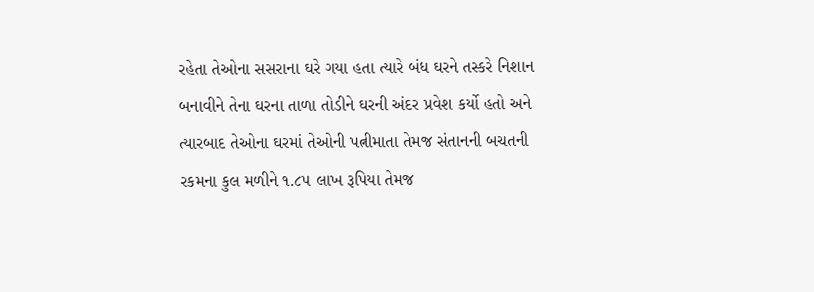રહેતા તેઓના સસરાના ઘરે ગયા હતા ત્યારે બંધ ઘરને તસ્કરે નિશાન બનાવીને તેના ઘરના તાળા તોડીને ઘરની અંદર પ્રવેશ કર્યો હતો અને ત્યારબાદ તેઓના ઘરમાં તેઓની પત્નીમાતા તેમજ સંતાનની બચતની રકમના કુલ મળીને ૧.૮૫ લાખ રૂપિયા તેમજ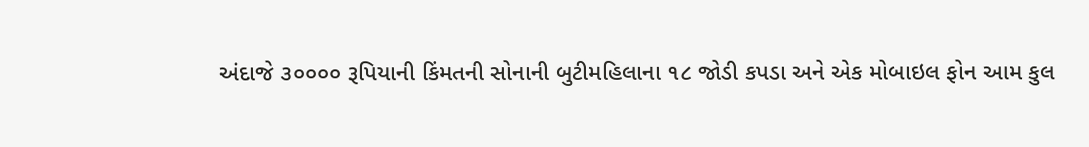અંદાજે ૩૦૦૦૦ રૂપિયાની કિંમતની સોનાની બુટીમહિલાના ૧૮ જોડી કપડા અને એક મોબાઇલ ફોન આમ કુલ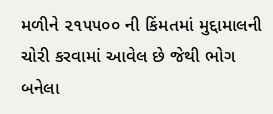મળીને ૨૧૫૫૦૦ ની કિંમતમાં મુદ્દામાલની ચોરી કરવામાં આવેલ છે જેથી ભોગ બનેલા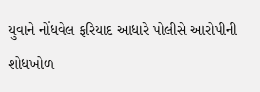યુવાને નોંધવેલ ફરિયાદ આધારે પોલીસે આરોપીની શોધખોળ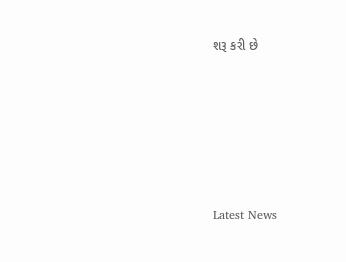શરૂ કરી છે






Latest News